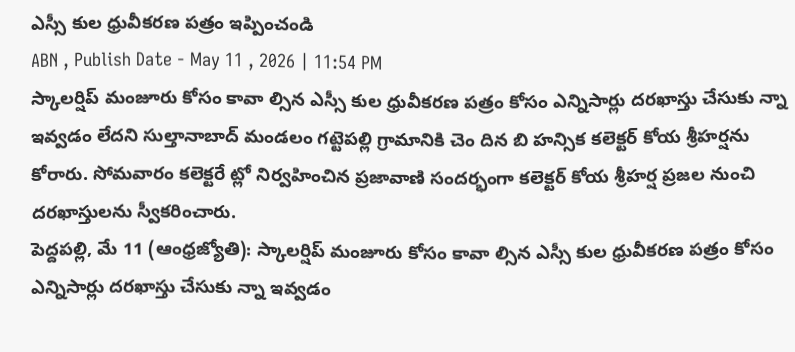ఎస్సీ కుల ధ్రువీకరణ పత్రం ఇప్పించండి
ABN , Publish Date - May 11 , 2026 | 11:54 PM
స్కాలర్షిప్ మంజూరు కోసం కావా ల్సిన ఎస్సీ కుల ధ్రువీకరణ పత్రం కోసం ఎన్నిసార్లు దరఖాస్తు చేసుకు న్నా ఇవ్వడం లేదని సుల్తానాబాద్ మండలం గట్టెపల్లి గ్రామానికి చెం దిన బి హన్సిక కలెక్టర్ కోయ శ్రీహర్షను కోరారు. సోమవారం కలెక్టరే ట్లో నిర్వహించిన ప్రజావాణి సందర్భంగా కలెక్టర్ కోయ శ్రీహర్ష ప్రజల నుంచి దరఖాస్తులను స్వీకరించారు.
పెద్దపల్లి, మే 11 (ఆంధ్రజ్యోతి): స్కాలర్షిప్ మంజూరు కోసం కావా ల్సిన ఎస్సీ కుల ధ్రువీకరణ పత్రం కోసం ఎన్నిసార్లు దరఖాస్తు చేసుకు న్నా ఇవ్వడం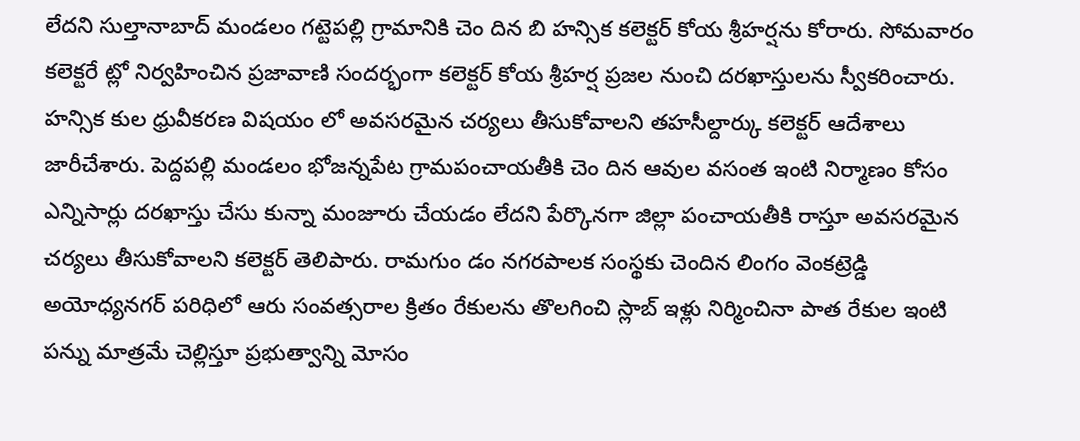లేదని సుల్తానాబాద్ మండలం గట్టెపల్లి గ్రామానికి చెం దిన బి హన్సిక కలెక్టర్ కోయ శ్రీహర్షను కోరారు. సోమవారం కలెక్టరే ట్లో నిర్వహించిన ప్రజావాణి సందర్భంగా కలెక్టర్ కోయ శ్రీహర్ష ప్రజల నుంచి దరఖాస్తులను స్వీకరించారు. హన్సిక కుల ధ్రువీకరణ విషయం లో అవసరమైన చర్యలు తీసుకోవాలని తహసీల్దార్కు కలెక్టర్ ఆదేశాలు జారీచేశారు. పెద్దపల్లి మండలం భోజన్నపేట గ్రామపంచాయతీకి చెం దిన ఆవుల వసంత ఇంటి నిర్మాణం కోసం ఎన్నిసార్లు దరఖాస్తు చేసు కున్నా మంజూరు చేయడం లేదని పేర్కొనగా జిల్లా పంచాయతీకి రాస్తూ అవసరమైన చర్యలు తీసుకోవాలని కలెక్టర్ తెలిపారు. రామగుం డం నగరపాలక సంస్థకు చెందిన లింగం వెంకట్రెడ్డి అయోధ్యనగర్ పరిధిలో ఆరు సంవత్సరాల క్రితం రేకులను తొలగించి స్లాబ్ ఇళ్లు నిర్మించినా పాత రేకుల ఇంటి పన్ను మాత్రమే చెల్లిస్తూ ప్రభుత్వాన్ని మోసం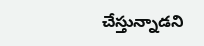చేస్తున్నాడని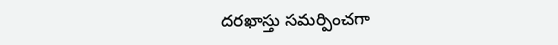దరఖాస్తు సమర్పించగా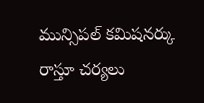మున్సిపల్ కమిషనర్కు రాస్తూ చర్యలు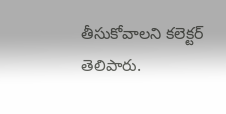తీసుకోవాలని కలెక్టర్ తెలిపారు.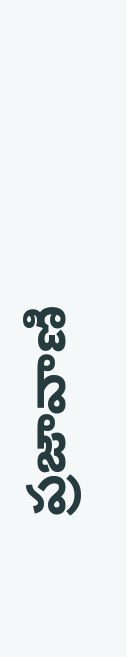ప్రజావాణి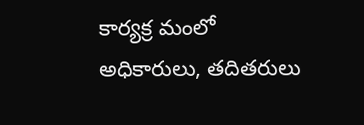కార్యక్ర మంలో అధికారులు, తదితరులు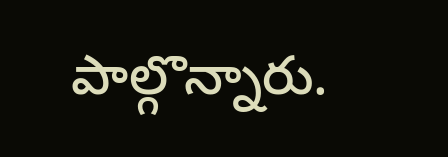పాల్గొన్నారు.